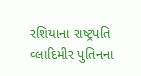રશિયાના રાષ્ટ્રપતિ વ્લાદિમીર પુતિનના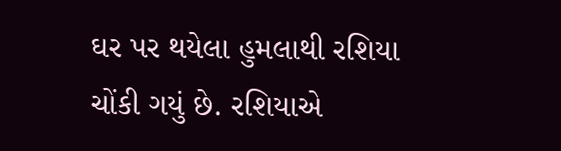ઘર પર થયેલા હુમલાથી રશિયા ચોંકી ગયું છે. રશિયાએ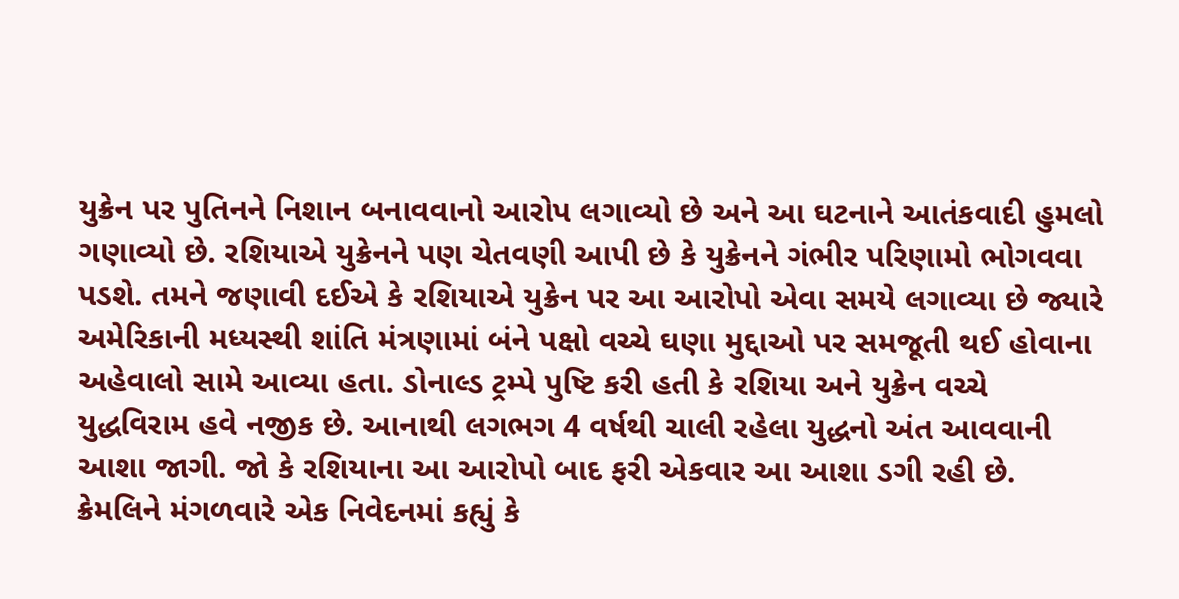યુક્રેન પર પુતિનને નિશાન બનાવવાનો આરોપ લગાવ્યો છે અને આ ઘટનાને આતંકવાદી હુમલો ગણાવ્યો છે. રશિયાએ યુક્રેનને પણ ચેતવણી આપી છે કે યુક્રેનને ગંભીર પરિણામો ભોગવવા પડશે. તમને જણાવી દઈએ કે રશિયાએ યુક્રેન પર આ આરોપો એવા સમયે લગાવ્યા છે જ્યારે અમેરિકાની મધ્યસ્થી શાંતિ મંત્રણામાં બંને પક્ષો વચ્ચે ઘણા મુદ્દાઓ પર સમજૂતી થઈ હોવાના અહેવાલો સામે આવ્યા હતા. ડોનાલ્ડ ટ્રમ્પે પુષ્ટિ કરી હતી કે રશિયા અને યુક્રેન વચ્ચે યુદ્ધવિરામ હવે નજીક છે. આનાથી લગભગ 4 વર્ષથી ચાલી રહેલા યુદ્ધનો અંત આવવાની આશા જાગી. જો કે રશિયાના આ આરોપો બાદ ફરી એકવાર આ આશા ડગી રહી છે.
ક્રેમલિને મંગળવારે એક નિવેદનમાં કહ્યું કે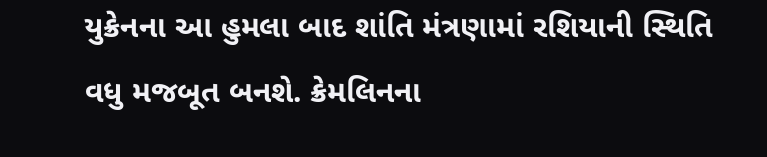યુક્રેનના આ હુમલા બાદ શાંતિ મંત્રણામાં રશિયાની સ્થિતિ વધુ મજબૂત બનશે. ક્રેમલિનના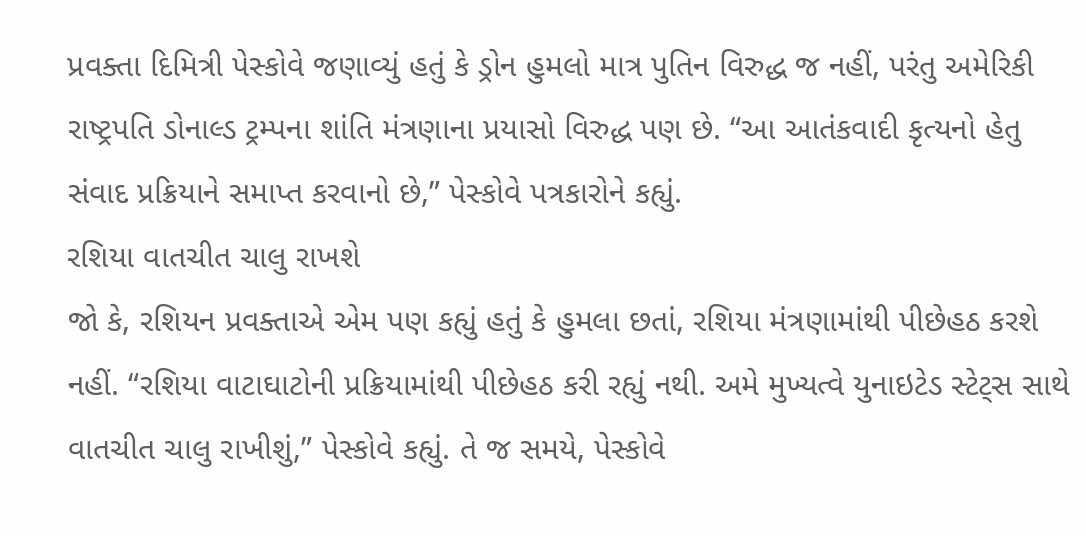પ્રવક્તા દિમિત્રી પેસ્કોવે જણાવ્યું હતું કે ડ્રોન હુમલો માત્ર પુતિન વિરુદ્ધ જ નહીં, પરંતુ અમેરિકી રાષ્ટ્રપતિ ડોનાલ્ડ ટ્રમ્પના શાંતિ મંત્રણાના પ્રયાસો વિરુદ્ધ પણ છે. “આ આતંકવાદી કૃત્યનો હેતુ સંવાદ પ્રક્રિયાને સમાપ્ત કરવાનો છે,” પેસ્કોવે પત્રકારોને કહ્યું.
રશિયા વાતચીત ચાલુ રાખશે
જો કે, રશિયન પ્રવક્તાએ એમ પણ કહ્યું હતું કે હુમલા છતાં, રશિયા મંત્રણામાંથી પીછેહઠ કરશે નહીં. “રશિયા વાટાઘાટોની પ્રક્રિયામાંથી પીછેહઠ કરી રહ્યું નથી. અમે મુખ્યત્વે યુનાઇટેડ સ્ટેટ્સ સાથે વાતચીત ચાલુ રાખીશું,” પેસ્કોવે કહ્યું. તે જ સમયે, પેસ્કોવે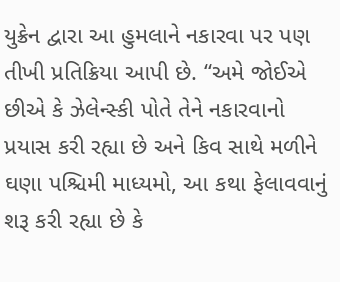યુક્રેન દ્વારા આ હુમલાને નકારવા પર પણ તીખી પ્રતિક્રિયા આપી છે. “અમે જોઈએ છીએ કે ઝેલેન્સ્કી પોતે તેને નકારવાનો પ્રયાસ કરી રહ્યા છે અને કિવ સાથે મળીને ઘણા પશ્ચિમી માધ્યમો, આ કથા ફેલાવવાનું શરૂ કરી રહ્યા છે કે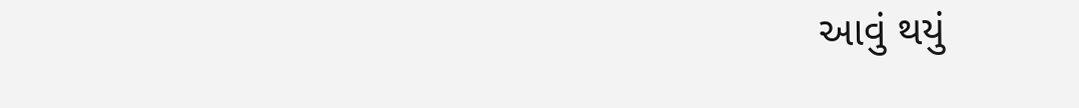આવું થયું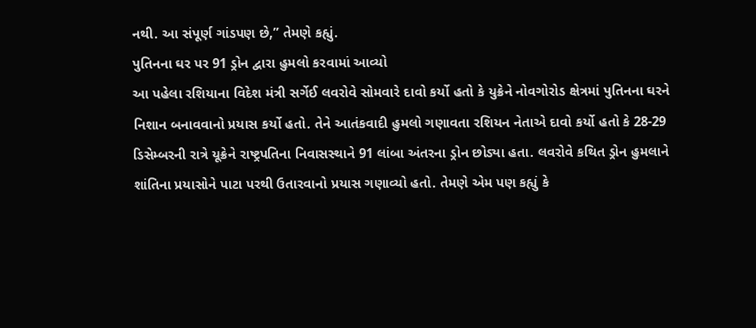નથી. આ સંપૂર્ણ ગાંડપણ છે,” તેમણે કહ્યું.
પુતિનના ઘર પર 91 ડ્રોન દ્વારા હુમલો કરવામાં આવ્યો
આ પહેલા રશિયાના વિદેશ મંત્રી સર્ગેઈ લવરોવે સોમવારે દાવો કર્યો હતો કે યુક્રેને નોવગોરોડ ક્ષેત્રમાં પુતિનના ઘરને નિશાન બનાવવાનો પ્રયાસ કર્યો હતો. તેને આતંકવાદી હુમલો ગણાવતા રશિયન નેતાએ દાવો કર્યો હતો કે 28-29 ડિસેમ્બરની રાત્રે યૂક્રેને રાષ્ટ્રપતિના નિવાસસ્થાને 91 લાંબા અંતરના ડ્રોન છોડ્યા હતા. લવરોવે કથિત ડ્રોન હુમલાને શાંતિના પ્રયાસોને પાટા પરથી ઉતારવાનો પ્રયાસ ગણાવ્યો હતો. તેમણે એમ પણ કહ્યું કે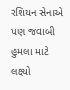રશિયન સેનાએ પણ જવાબી હુમલા માટે લક્ષ્યો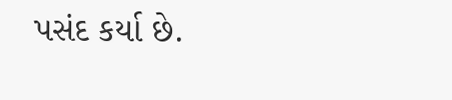પસંદ કર્યા છે.